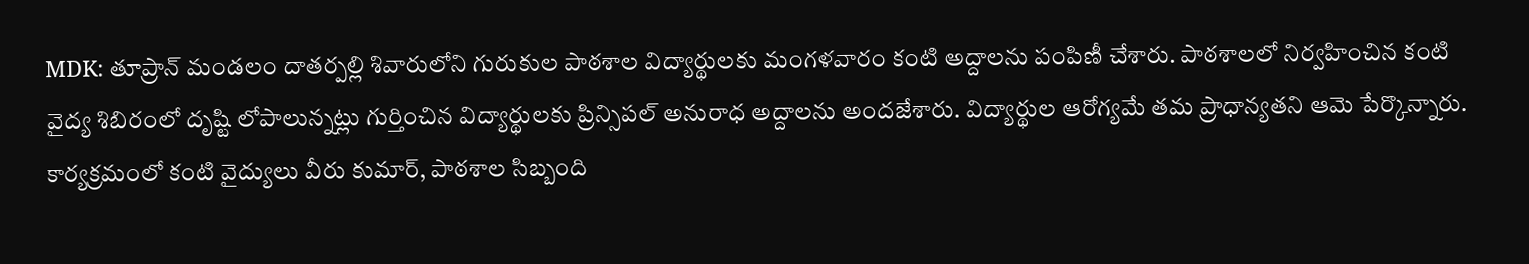MDK: తూప్రాన్ మండలం దాతర్పల్లి శివారులోని గురుకుల పాఠశాల విద్యార్థులకు మంగళవారం కంటి అద్దాలను పంపిణీ చేశారు. పాఠశాలలో నిర్వహించిన కంటి వైద్య శిబిరంలో దృష్టి లోపాలున్నట్లు గుర్తించిన విద్యార్థులకు ప్రిన్సిపల్ అనురాధ అద్దాలను అందజేశారు. విద్యార్థుల ఆరోగ్యమే తమ ప్రాధాన్యతని ఆమె పేర్కొన్నారు. కార్యక్రమంలో కంటి వైద్యులు వీరు కుమార్, పాఠశాల సిబ్బంది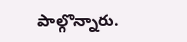పాల్గొన్నారు.